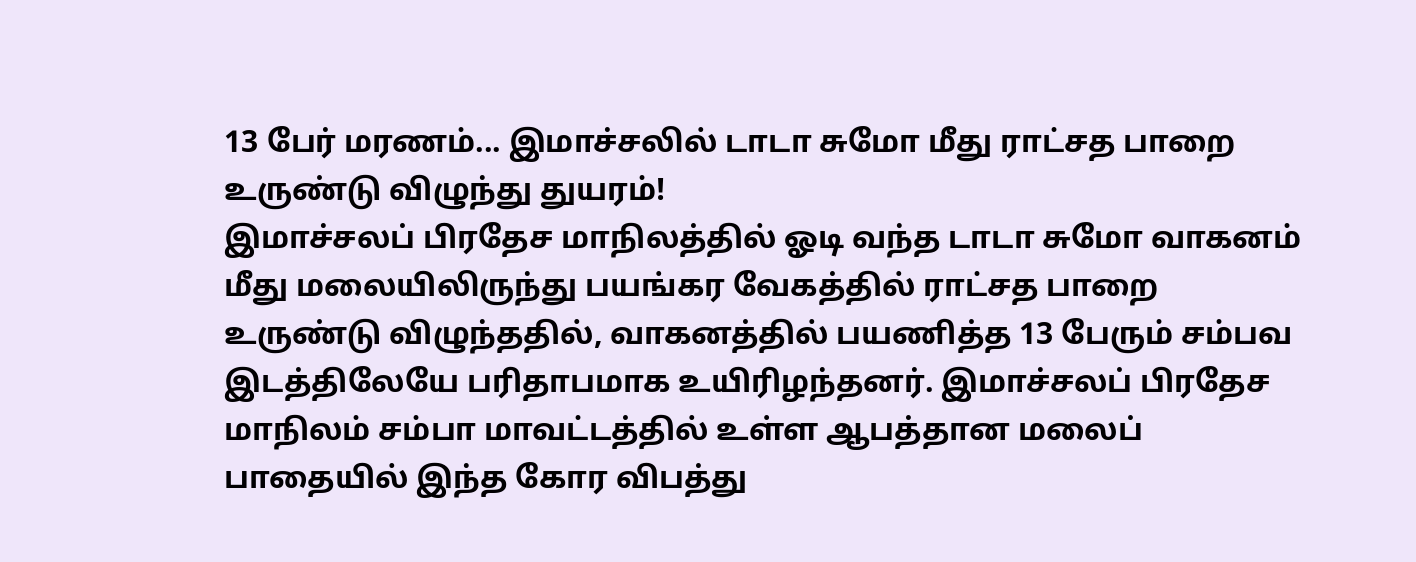13 பேர் மரணம்... இமாச்சலில் டாடா சுமோ மீது ராட்சத பாறை உருண்டு விழுந்து துயரம்!
இமாச்சலப் பிரதேச மாநிலத்தில் ஓடி வந்த டாடா சுமோ வாகனம் மீது மலையிலிருந்து பயங்கர வேகத்தில் ராட்சத பாறை உருண்டு விழுந்ததில், வாகனத்தில் பயணித்த 13 பேரும் சம்பவ இடத்திலேயே பரிதாபமாக உயிரிழந்தனர். இமாச்சலப் பிரதேச மாநிலம் சம்பா மாவட்டத்தில் உள்ள ஆபத்தான மலைப் பாதையில் இந்த கோர விபத்து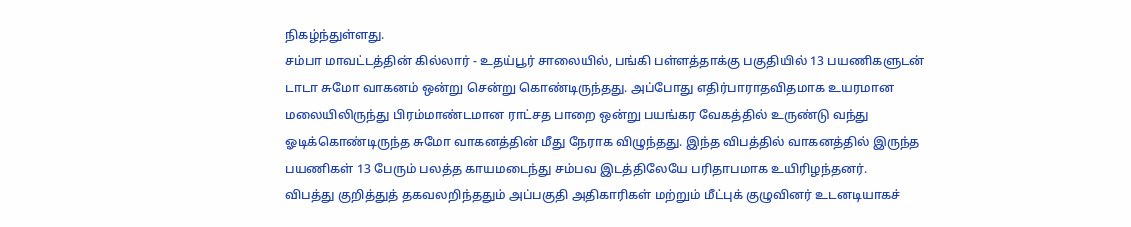நிகழ்ந்துள்ளது.
சம்பா மாவட்டத்தின் கில்லார் - உதய்பூர் சாலையில், பங்கி பள்ளத்தாக்கு பகுதியில் 13 பயணிகளுடன் டாடா சுமோ வாகனம் ஒன்று சென்று கொண்டிருந்தது. அப்போது எதிர்பாராதவிதமாக உயரமான மலையிலிருந்து பிரம்மாண்டமான ராட்சத பாறை ஒன்று பயங்கர வேகத்தில் உருண்டு வந்து ஓடிக்கொண்டிருந்த சுமோ வாகனத்தின் மீது நேராக விழுந்தது. இந்த விபத்தில் வாகனத்தில் இருந்த பயணிகள் 13 பேரும் பலத்த காயமடைந்து சம்பவ இடத்திலேயே பரிதாபமாக உயிரிழந்தனர்.
விபத்து குறித்துத் தகவலறிந்ததும் அப்பகுதி அதிகாரிகள் மற்றும் மீட்புக் குழுவினர் உடனடியாகச்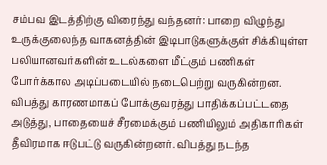சம்பவ இடத்திற்கு விரைந்து வந்தனர்: பாறை விழுந்து உருக்குலைந்த வாகனத்தின் இடிபாடுகளுக்குள் சிக்கியுள்ள பலியானவர்களின் உடல்களை மீட்கும் பணிகள் போர்க்கால அடிப்படையில் நடைபெற்று வருகின்றன.
விபத்து காரணமாகப் போக்குவரத்து பாதிக்கப்பட்டதை அடுத்து, பாதையைச் சீரமைக்கும் பணியிலும் அதிகாரிகள் தீவிரமாக ஈடுபட்டு வருகின்றனர். விபத்து நடந்த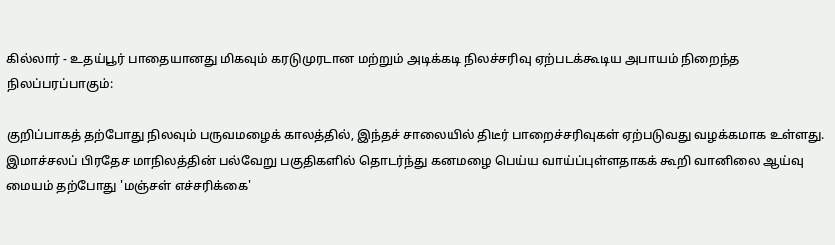கில்லார் - உதய்பூர் பாதையானது மிகவும் கரடுமுரடான மற்றும் அடிக்கடி நிலச்சரிவு ஏற்படக்கூடிய அபாயம் நிறைந்த நிலப்பரப்பாகும்:

குறிப்பாகத் தற்போது நிலவும் பருவமழைக் காலத்தில், இந்தச் சாலையில் திடீர் பாறைச்சரிவுகள் ஏற்படுவது வழக்கமாக உள்ளது. இமாச்சலப் பிரதேச மாநிலத்தின் பல்வேறு பகுதிகளில் தொடர்ந்து கனமழை பெய்ய வாய்ப்புள்ளதாகக் கூறி வானிலை ஆய்வு மையம் தற்போது 'மஞ்சள் எச்சரிக்கை'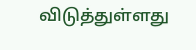விடுத்துள்ளது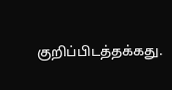குறிப்பிடத்தக்கது.